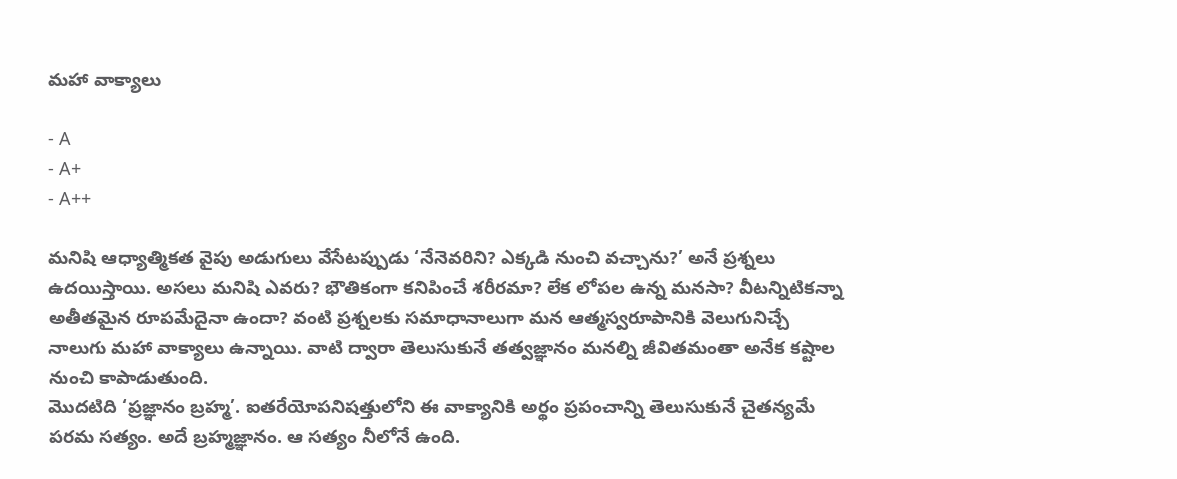మహా వాక్యాలు

- A
- A+
- A++

మనిషి ఆధ్యాత్మికత వైపు అడుగులు వేసేటప్పుడు ‘నేనెవరిని? ఎక్కడి నుంచి వచ్చాను?’ అనే ప్రశ్నలు ఉదయిస్తాయి. అసలు మనిషి ఎవరు? భౌతికంగా కనిపించే శరీరమా? లేక లోపల ఉన్న మనసా? వీటన్నిటికన్నా అతీతమైన రూపమేదైనా ఉందా? వంటి ప్రశ్నలకు సమాధానాలుగా మన ఆత్మస్వరూపానికి వెలుగునిచ్చే నాలుగు మహా వాక్యాలు ఉన్నాయి. వాటి ద్వారా తెలుసుకునే తత్వజ్ఞానం మనల్ని జీవితమంతా అనేక కష్టాల నుంచి కాపాడుతుంది.
మొదటిది ‘ప్రజ్ఞానం బ్రహ్మ’. ఐతరేయోపనిషత్తులోని ఈ వాక్యానికి అర్థం ప్రపంచాన్ని తెలుసుకునే చైతన్యమే పరమ సత్యం. అదే బ్రహ్మజ్ఞానం. ఆ సత్యం నీలోనే ఉంది.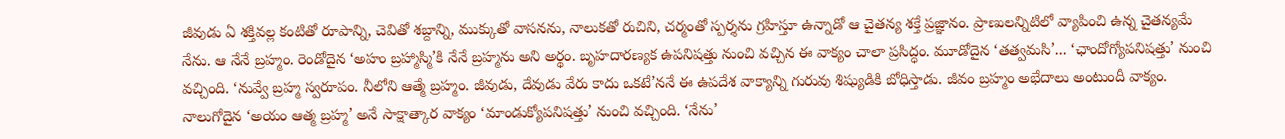జీవుడు ఏ శక్తివల్ల కంటితో రూపాన్ని, చెవితో శబ్దాన్ని, ముక్కుతో వాసనను, నాలుకతో రుచిని, చర్మంతో స్పర్శను గ్రహిస్తూ ఉన్నాడో ఆ చైతన్య శక్తే ప్రజ్ఞానం. ప్రాణులన్నిటిలో వ్యాపించి ఉన్న చైతన్యమే నేను. ఆ నేనే బ్రహ్మం. రెండోదైన ‘అహం బ్రహ్మాస్మి’కి నేనే బ్రహ్మను అని అర్థం. బృహదారణ్యక ఉపనిషత్తు నుంచి వచ్చిన ఈ వాక్యం చాలా ప్రసిద్ధం. మూడోదైన ‘తత్వమసి’... ‘ఛాందోగ్యోపనిషత్తు’ నుంచి వచ్చింది. ‘నువ్వే బ్రహ్మ స్వరూపం. నీలోని ఆత్మే బ్రహ్మం. జీవుడు, దేవుడు వేరు కాదు ఒకటే’ననే ఈ ఉపదేశ వాక్యాన్ని గురువు శిష్యుడికి బోధిస్తాడు. జీవం బ్రహ్మం అభేదాలు అంటుందీ వాక్యం. నాలుగోదైన ‘అయం ఆత్మ బ్రహ్మ’ అనే సాక్షాత్కార వాక్యం ‘మాండుక్యోపనిషత్తు’ నుంచి వచ్చింది. ‘నేను’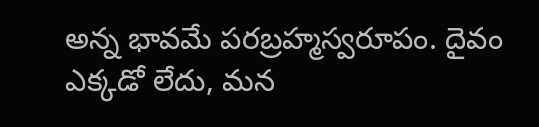అన్న భావమే పరబ్రహ్మస్వరూపం. దైవం ఎక్కడో లేదు, మన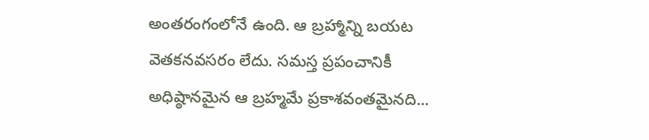అంతరంగంలోనే ఉంది. ఆ బ్రహ్మాన్ని బయట వెతకనవసరం లేదు. సమస్త ప్రపంచానికీ అధిష్ఠానమైన ఆ బ్రహ్మమే ప్రకాశవంతమైనది...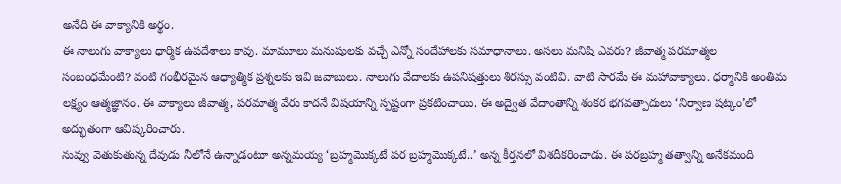అనేది ఈ వాక్యానికి అర్థం.
ఈ నాలుగు వాక్యాలు ధార్మిక ఉపదేశాలు కావు. మామూలు మనుషులకు వచ్చే ఎన్నో సందేహాలకు సమాధానాలు. అసలు మనిషి ఎవరు? జీవాత్మ పరమాత్మల సంబంధమేంటి? వంటి గంభీరమైన ఆధ్యాత్మిక ప్రశ్నలకు ఇవి జవాబులు. నాలుగు వేదాలకు ఉపనిషత్తులు శిరస్సు వంటివి. వాటి సారమే ఈ మహావాక్యాలు. ధర్మానికి అంతిమ లక్ష్యం ఆత్మజ్ఞానం. ఈ వాక్యాలు జీవాత్మ, పరమాత్మ వేరు కాదనే విషయాన్ని స్పష్టంగా ప్రకటించాయి. ఈ అద్వైత వేదాంతాన్ని శంకర భగవత్పాదులు ‘నిర్వాణ షట్కం’లో అద్భుతంగా ఆవిష్కరించారు.
నువ్వు వెతుకుతున్న దేవుడు నీలోనే ఉన్నాడంటూ అన్నమయ్య ‘బ్రహ్మమొక్కటే పర బ్రహ్మమొక్కటే..’ అన్న కీర్తనలో విశదీకరించాడు. ఈ పరబ్రహ్మ తత్వాన్ని అనేకమంది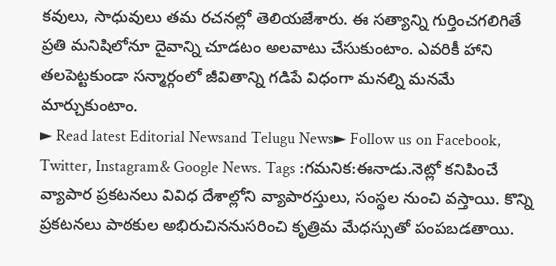కవులు, సాధువులు తమ రచనల్లో తెలియజేశారు. ఈ సత్యాన్ని గుర్తించగలిగితే ప్రతి మనిషిలోనూ దైవాన్ని చూడటం అలవాటు చేసుకుంటాం. ఎవరికీ హాని తలపెట్టకుండా సన్మార్గంలో జీవితాన్ని గడిపే విధంగా మనల్ని మనమే మార్చుకుంటాం.
► Read latest Editorial Newsand Telugu News► Follow us on Facebook, Twitter, Instagram& Google News. Tags :గమనిక:ఈనాడు.నెట్లో కనిపించే వ్యాపార ప్రకటనలు వివిధ దేశాల్లోని వ్యాపారస్తులు, సంస్థల నుంచి వస్తాయి. కొన్ని ప్రకటనలు పాఠకుల అభిరుచిననుసరించి కృత్రిమ మేధస్సుతో పంపబడతాయి.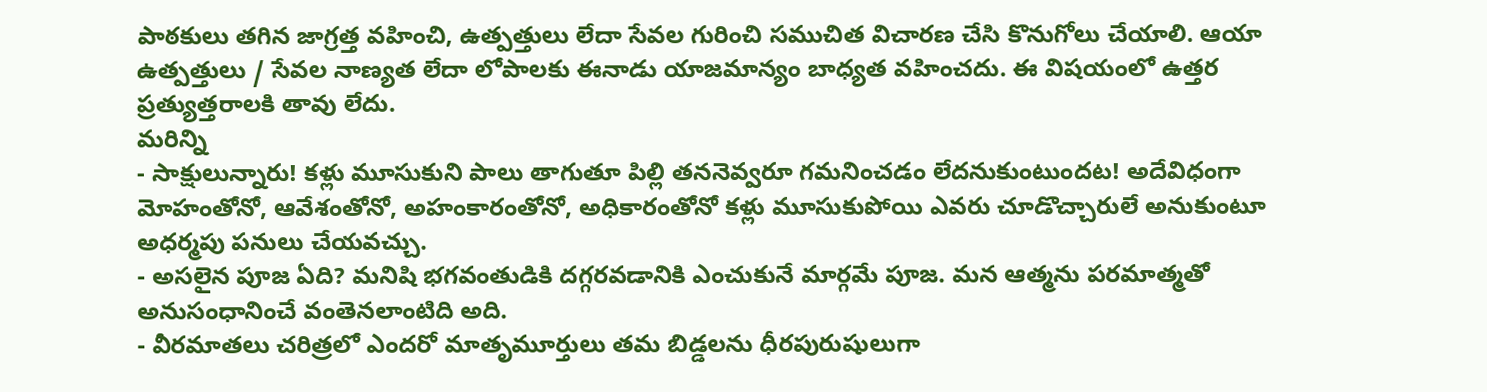పాఠకులు తగిన జాగ్రత్త వహించి, ఉత్పత్తులు లేదా సేవల గురించి సముచిత విచారణ చేసి కొనుగోలు చేయాలి. ఆయా ఉత్పత్తులు / సేవల నాణ్యత లేదా లోపాలకు ఈనాడు యాజమాన్యం బాధ్యత వహించదు. ఈ విషయంలో ఉత్తర ప్రత్యుత్తరాలకి తావు లేదు.
మరిన్ని
- సాక్షులున్నారు! కళ్లు మూసుకుని పాలు తాగుతూ పిల్లి తననెవ్వరూ గమనించడం లేదనుకుంటుందట! అదేవిధంగా మోహంతోనో, ఆవేశంతోనో, అహంకారంతోనో, అధికారంతోనో కళ్లు మూసుకుపోయి ఎవరు చూడొచ్చారులే అనుకుంటూ అధర్మపు పనులు చేయవచ్చు.
- అసలైన పూజ ఏది? మనిషి భగవంతుడికి దగ్గరవడానికి ఎంచుకునే మార్గమే పూజ. మన ఆత్మను పరమాత్మతో అనుసంధానించే వంతెనలాంటిది అది.
- వీరమాతలు చరిత్రలో ఎందరో మాతృమూర్తులు తమ బిడ్డలను ధీరపురుషులుగా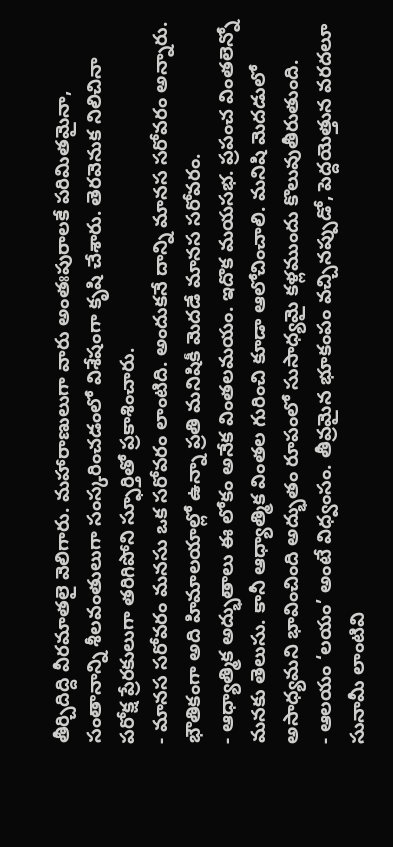తీర్చిదిద్ది వీరమాతలై వెలిగారు. మహారాణులుగా వారు అంతఃపురాలకే పరిమితమైనా, సంతానాన్ని శీలవంతులుగా సంస్కరించడంలో విశేషంగా కృషి చేశారు. తెరవెనుక నిలిచినా పరోక్ష ప్రేరకులుగా తరిగిపోని స్ఫూర్తితో ప్రకాశించారు.
- మానస సరోవరం మనసు ఒక సరోవరం లాంటిది. అందుకనే దాన్ని మానస సరోవరం అన్నారు. భౌతికంగా అది హిమాలయాల్లో ఉన్నా ప్రతి మనిషికీ మెదడే మానస సరోవరం.
- ఆధ్యాత్మిక అద్భుతాలు ఈ లోకం అనేక వింతలమయం. ఇదొక మయసభ. ప్రపంచ వింతలెన్నో మనకు తెలుసు. కానీ ఆధ్యాత్మిక వింతల గురించి కూడా ఆలోచించాలి. మనిషి మెదడులో అసాధ్యమని భావించింది అద్భుతం రూపంలో సుసాధ్యమై కళ్లముందు కొలువుతీరుతుంది.
- ఆలయం ‘లయం’ అంటే విధ్వంసం. తీవ్రమైన భూకంపం వచ్చినప్పుడో, పెద్దయెత్తున వరదలూ సునామీ లాంటివి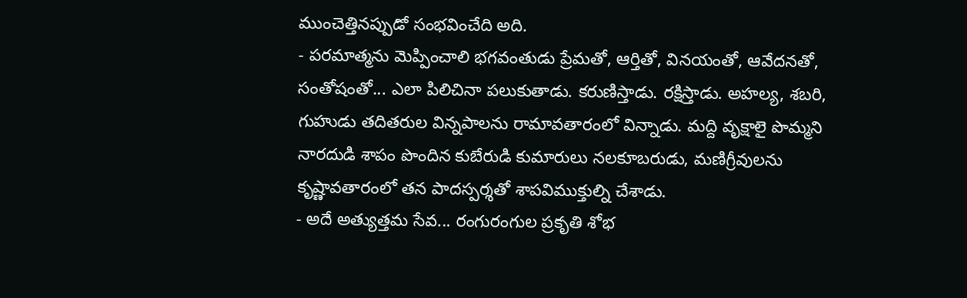ముంచెత్తినప్పుడో సంభవించేది అది.
- పరమాత్మను మెప్పించాలి భగవంతుడు ప్రేమతో, ఆర్తితో, వినయంతో, ఆవేదనతో, సంతోషంతో... ఎలా పిలిచినా పలుకుతాడు. కరుణిస్తాడు. రక్షిస్తాడు. అహల్య, శబరి, గుహుడు తదితరుల విన్నపాలను రామావతారంలో విన్నాడు. మద్ది వృక్షాలై పొమ్మని నారదుడి శాపం పొందిన కుబేరుడి కుమారులు నలకూబరుడు, మణిగ్రీవులను కృష్ణావతారంలో తన పాదస్పర్శతో శాపవిముక్తుల్ని చేశాడు.
- అదే అత్యుత్తమ సేవ... రంగురంగుల ప్రకృతి శోభ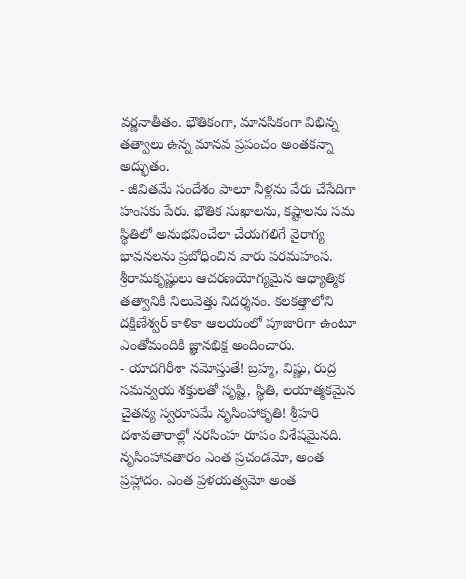వర్ణనాతీతం. భౌతికంగా, మానసికంగా విభిన్న తత్వాలు ఉన్న మానవ ప్రపంచం అంతకన్నా అద్భుతం.
- జీవితమే సందేశం పాలూ నీళ్లను వేరు చేసేదిగా హంసకు పేరు. భౌతిక సుఖాలను, కష్టాలను సమ స్థితిలో అనుభవించేలా చేయగలిగే వైరాగ్య భావనలను ప్రబోధించిన వారు పరమహంస. శ్రీరామకృష్ణులు ఆచరణయోగ్యమైన ఆధ్యాత్మిక తత్వానికి నిలువెత్తు నిదర్శనం. కలకత్తాలోని దక్షిణేశ్వర్ కాళికా ఆలయంలో పూజారిగా ఉంటూ ఎంతోమందికి జ్ఞానభిక్ష అందించారు.
- యాదగిరీశా నమోస్తుతే! బ్రహ్మ, విష్ణు, రుద్ర సమన్వయ శక్తులతో సృష్టి, స్థితి, లయాత్మకమైన చైతన్య స్వరూపమే నృసింహాకృతి! శ్రీహరి దశావతారాల్లో నరసింహ రూపం విశేషమైనది. నృసింహావతారం ఎంత ప్రచండమో, అంత ప్రహ్లాదం. ఎంత ప్రళయత్వమో అంత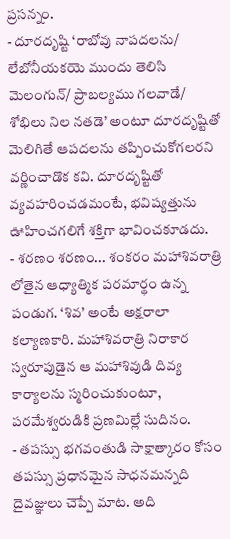ప్రసన్నం.
- దూరదృష్టి ‘రాబోవు నాపదలను/ లేబోనీయకయె ముందు తెలిసి మెలంగున్/ ప్రాబల్యము గలవాడే/ శోభిలు నిల నతడె’ అంటూ దూరదృష్టితో మెలిగితే ఆపదలను తప్పించుకోగలరని వర్ణించాడొక కవి. దూరదృష్టితో వ్యవహరించడమంటే, భవిష్యత్తును ఊహించగలిగే శక్తిగా భావించకూడదు.
- శరణం శరణం... శంకరం మహాశివరాత్రి లోతైన ఆధ్యాత్మిక పరమార్థం ఉన్న పండుగ. ‘శివ’ అంటే అక్షరాలా కల్యాణకారి. మహాశివరాత్రి నిరాకార స్వరూపుడైన ఆ మహాశివుడి దివ్య కార్యాలను స్మరించుకుంటూ, పరమేశ్వరుడికి ప్రణమిల్లే సుదినం.
- తపస్సు భగవంతుడి సాక్షాత్కారం కోసం తపస్సు ప్రధానమైన సాధనమన్నది దైవజ్ఞులు చెప్పే మాట. అది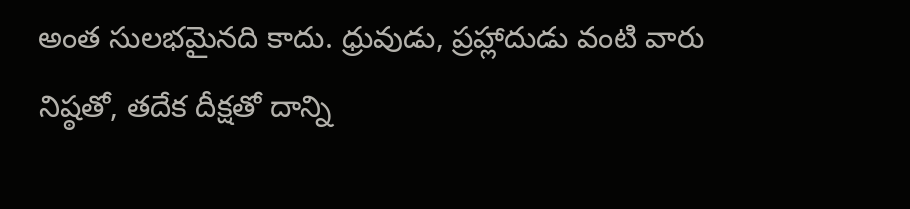అంత సులభమైనది కాదు. ధ్రువుడు, ప్రహ్లాదుడు వంటి వారు నిష్ఠతో, తదేక దీక్షతో దాన్ని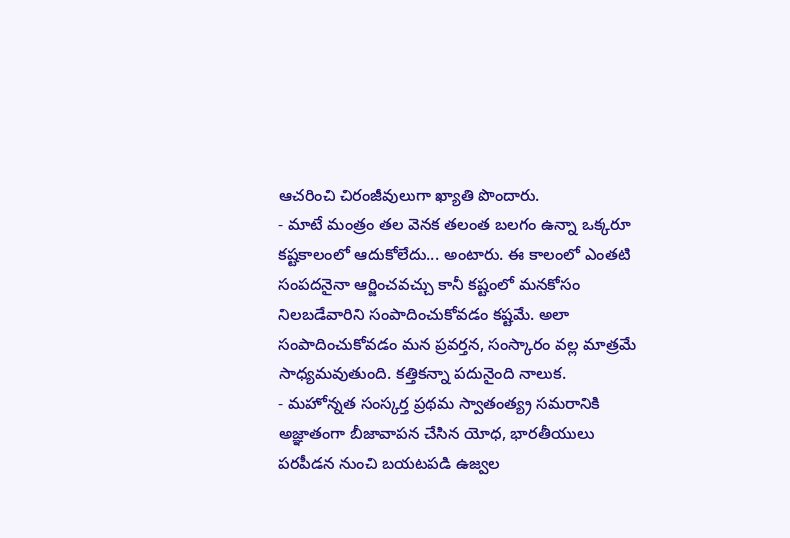ఆచరించి చిరంజీవులుగా ఖ్యాతి పొందారు.
- మాటే మంత్రం తల వెనక తలంత బలగం ఉన్నా ఒక్కరూ కష్టకాలంలో ఆదుకోలేదు... అంటారు. ఈ కాలంలో ఎంతటి సంపదనైనా ఆర్జించవచ్చు కానీ కష్టంలో మనకోసం నిలబడేవారిని సంపాదించుకోవడం కష్టమే. అలా సంపాదించుకోవడం మన ప్రవర్తన, సంస్కారం వల్ల మాత్రమే సాధ్యమవుతుంది. కత్తికన్నా పదునైంది నాలుక.
- మహోన్నత సంస్కర్త ప్రథమ స్వాతంత్య్ర సమరానికి అజ్ఞాతంగా బీజావాపన చేసిన యోధ, భారతీయులు పరపీడన నుంచి బయటపడి ఉజ్వల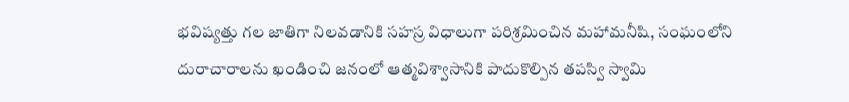భవిష్యత్తు గల జాతిగా నిలవడానికి సహస్ర విధాలుగా పరిశ్రమించిన మహామనీషి, సంఘంలోని దురాచారాలను ఖండించి జనంలో ఆత్మవిశ్వాసానికి పాదుకొల్పిన తపస్వి స్వామి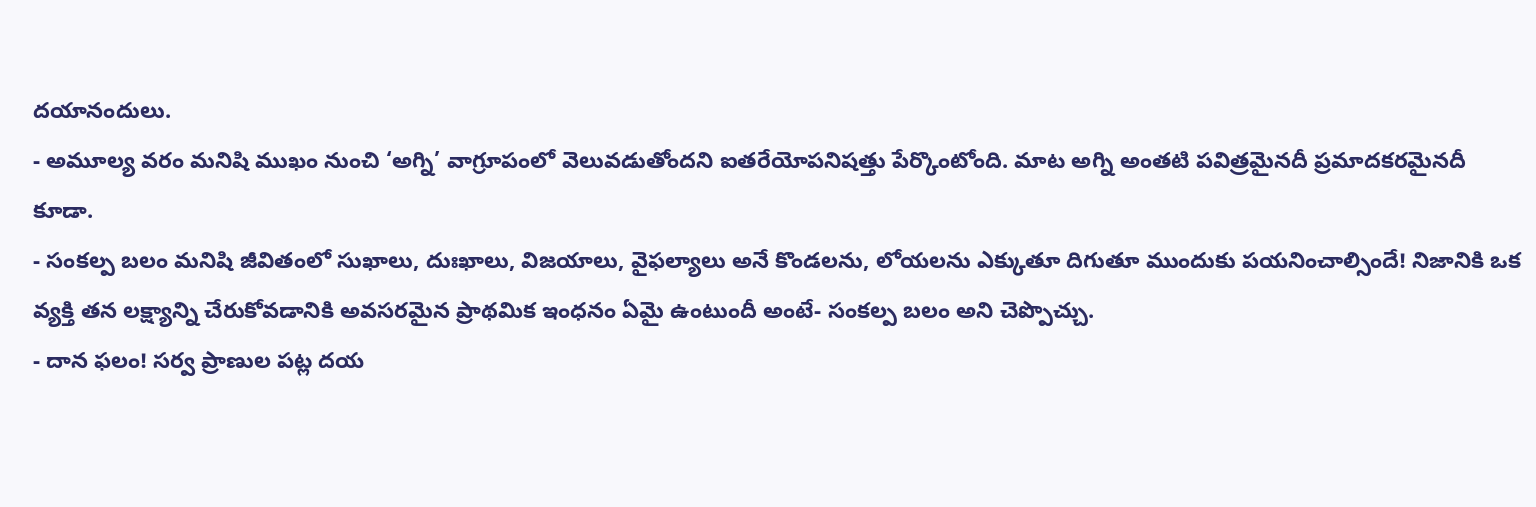దయానందులు.
- అమూల్య వరం మనిషి ముఖం నుంచి ‘అగ్ని’ వాగ్రూపంలో వెలువడుతోందని ఐతరేయోపనిషత్తు పేర్కొంటోంది. మాట అగ్ని అంతటి పవిత్రమైనదీ ప్రమాదకరమైనదీ కూడా.
- సంకల్ప బలం మనిషి జీవితంలో సుఖాలు, దుఃఖాలు, విజయాలు, వైఫల్యాలు అనే కొండలను, లోయలను ఎక్కుతూ దిగుతూ ముందుకు పయనించాల్సిందే! నిజానికి ఒక వ్యక్తి తన లక్ష్యాన్ని చేరుకోవడానికి అవసరమైన ప్రాథమిక ఇంధనం ఏమై ఉంటుందీ అంటే- సంకల్ప బలం అని చెప్పొచ్చు.
- దాన ఫలం! సర్వ ప్రాణుల పట్ల దయ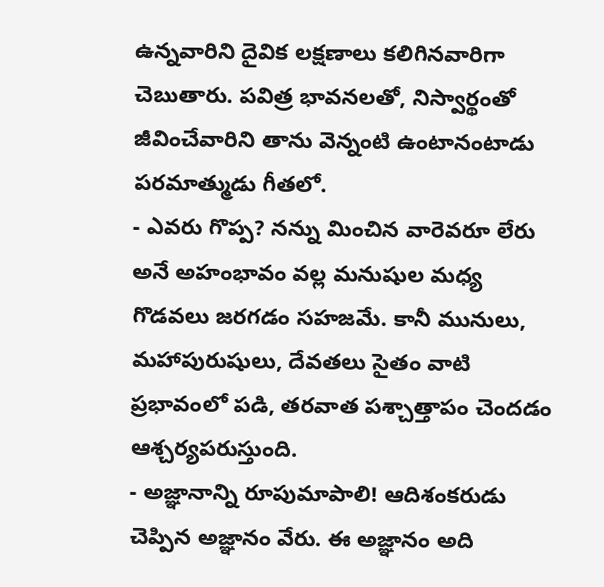ఉన్నవారిని దైవిక లక్షణాలు కలిగినవారిగా చెబుతారు. పవిత్ర భావనలతో, నిస్వార్థంతో జీవించేవారిని తాను వెన్నంటి ఉంటానంటాడు పరమాత్ముడు గీతలో.
- ఎవరు గొప్ప? నన్ను మించిన వారెవరూ లేరు అనే అహంభావం వల్ల మనుషుల మధ్య గొడవలు జరగడం సహజమే. కానీ మునులు, మహాపురుషులు, దేవతలు సైతం వాటి ప్రభావంలో పడి, తరవాత పశ్చాత్తాపం చెందడం ఆశ్చర్యపరుస్తుంది.
- అజ్ఞానాన్ని రూపుమాపాలి! ఆదిశంకరుడు చెప్పిన అజ్ఞానం వేరు. ఈ అజ్ఞానం అది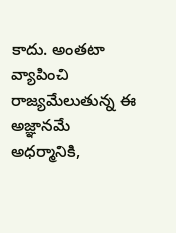కాదు. అంతటా వ్యాపించి రాజ్యమేలుతున్న ఈ అజ్ఞానమే అధర్మానికి,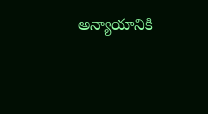అన్యాయానికి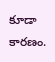కూడా కారణం.